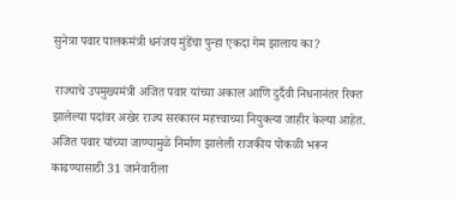सुनेत्रा पवार पालकमंत्री धनंजय मुंडेंचा पुन्हा एकदा गेम झालाय का?

 राज्याचे उपमुख्यमंत्री अजित पवार यांच्या अकाल आणि दुर्दैवी निधनानंतर रिक्त झालेल्या पदांवर अखेर राज्य सरकारन महत्त्वाच्या नियुक्त्या जाहीर केल्या आहेत. अजित पवार यांच्या जाण्यामुळे निर्माण झालेली राजकीय पोकळी भरून काढण्यासाठी 31 जानेवारीला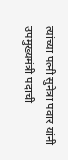त्यांच्या पत्नी सुनेत्रा पवार यांनी उपमुख्यमंत्री पदाची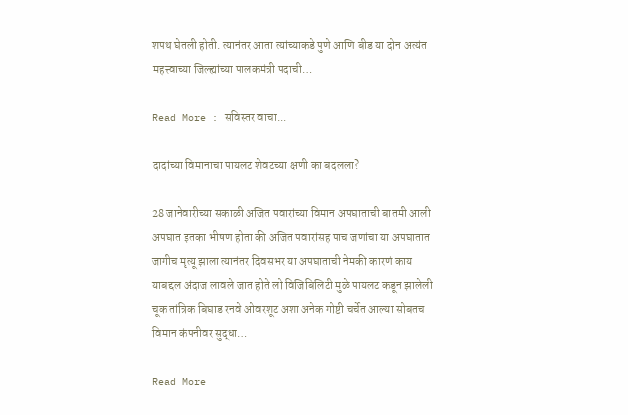शपथ घेतली होती. त्यानंतर आता त्यांच्याकडे पुणे आणि बीड या दोन अत्यंत महत्त्वाच्या जिल्ह्यांच्या पालकमंत्री पदाची…

Read More : सविस्तर वाचा...

दादांच्या विमानाचा पायलट शेवटच्या क्षणी का बदलला?

28 जानेवारीच्या सकाळी अजित पवारांच्या विमान अपघाताची बातमी आली अपघात इतका भीषण होता की अजित पवारांसह पाच जणांचा या अपघातात जागीच मृत्यू झाला त्यानंतर दिवसभर या अपघाताची नेमकी कारणं काय याबद्दल अंदाज लावले जात होते लो विजिबिलिटी मुळे पायलट कडून झालेली चूक तांत्रिक बिघाड रनवे ओवरशूट अशा अनेक गोष्टी चर्चेत आल्या सोबतच विमान कंपनीवर सुद्धा…

Read More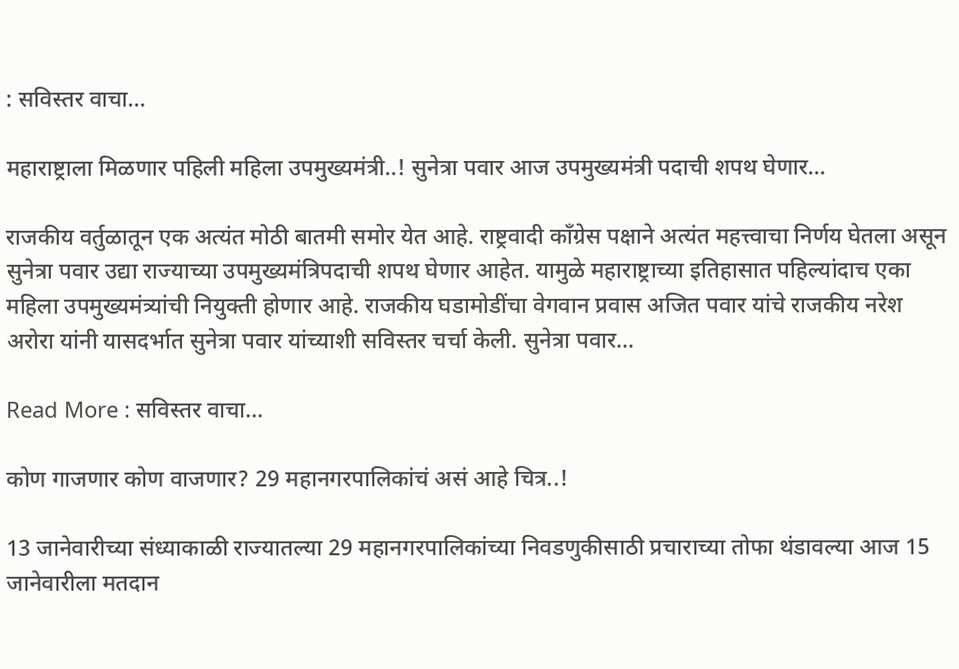: सविस्तर वाचा...

महाराष्ट्राला मिळणार पहिली महिला उपमुख्यमंत्री..! सुनेत्रा पवार आज उपमुख्यमंत्री पदाची शपथ घेणार…

राजकीय वर्तुळातून एक अत्यंत मोठी बातमी समोर येत आहे. राष्ट्रवादी काँग्रेस पक्षाने अत्यंत महत्त्वाचा निर्णय घेतला असून सुनेत्रा पवार उद्या राज्याच्या उपमुख्यमंत्रिपदाची शपथ घेणार आहेत. यामुळे महाराष्ट्राच्या इतिहासात पहिल्यांदाच एका महिला उपमुख्यमंत्र्यांची नियुक्ती होणार आहे. राजकीय घडामोडींचा वेगवान प्रवास अजित पवार यांचे राजकीय नरेश अरोरा यांनी यासदर्भात सुनेत्रा पवार यांच्याशी सविस्तर चर्चा केली. सुनेत्रा पवार…

Read More : सविस्तर वाचा...

कोण गाजणार कोण वाजणार? 29 महानगरपालिकांचं असं आहे चित्र..!

13 जानेवारीच्या संध्याकाळी राज्यातल्या 29 महानगरपालिकांच्या निवडणुकीसाठी प्रचाराच्या तोफा थंडावल्या आज 15 जानेवारीला मतदान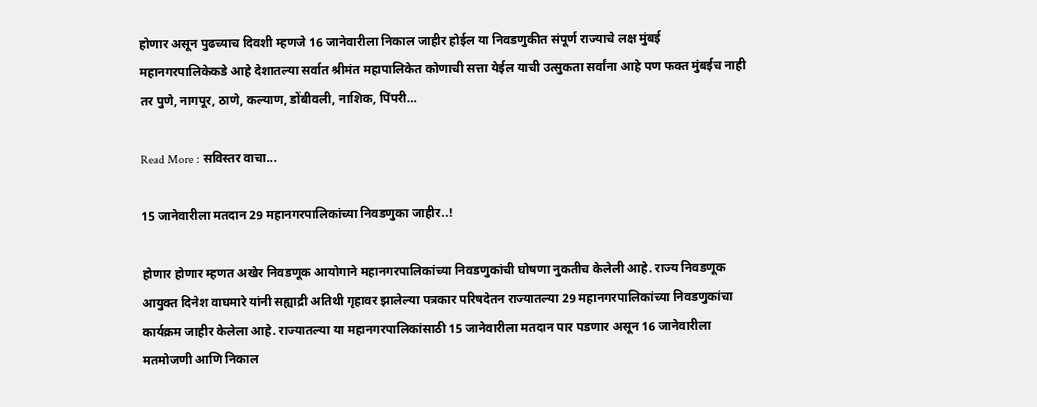होणार असून पुढच्याच दिवशी म्हणजे 16 जानेवारीला निकाल जाहीर होईल या निवडणुकीत संपूर्ण राज्याचे लक्ष मुंबई महानगरपालिकेकडे आहे देशातल्या सर्वात श्रीमंत महापालिकेत कोणाची सत्ता येईल याची उत्सुकता सर्वांना आहे पण फक्त मुंबईच नाही तर पुणे, नागपूर, ठाणे, कल्याण, डोंबीवली, नाशिक, पिंपरी…

Read More : सविस्तर वाचा...

15 जानेवारीला मतदान 29 महानगरपालिकांच्या निवडणुका जाहीर..!

होणार होणार म्हणत अखेर निवडणूक आयोगाने महानगरपालिकांच्या निवडणुकांची घोषणा नुकतीच केलेली आहे. राज्य निवडणूक आयुक्त दिनेश वाघमारे यांनी सह्याद्री अतिथी गृहावर झालेल्या पत्रकार परिषदेतन राज्यातल्या 29 महानगरपालिकांच्या निवडणुकांचा कार्यक्रम जाहीर केलेला आहे. राज्यातल्या या महानगरपालिकांसाठी 15 जानेवारीला मतदान पार पडणार असून 16 जानेवारीला मतमोजणी आणि निकाल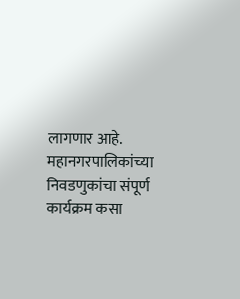लागणार आहे. महानगरपालिकांच्या निवडणुकांचा संपूर्ण कार्यक्रम कसा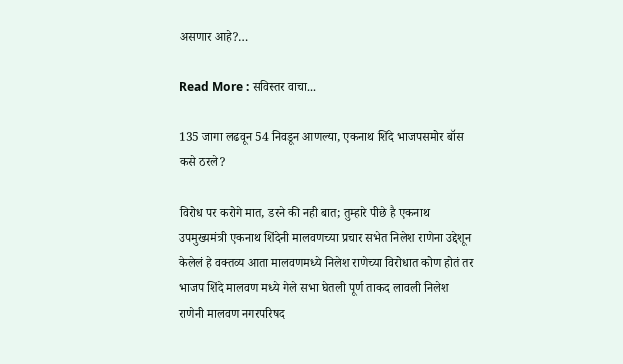असणार आहे?…

Read More : सविस्तर वाचा...

135 जागा लढवून 54 निवडून आणल्या, एकनाथ शिंदे भाजपसमोर बॉस कसे ठरले?

विरोध पर करोगे मात, डरने की नही बात; तुम्हारे पीछे है एकनाथ उपमुख्यमंत्री एकनाथ शिंदेनी मालवणच्या प्रचार सभेत निलेश राणेना उद्देशून केलेलं हे वक्तव्य आता मालवणमध्ये निलेश राणेच्या विरोधात कोण होतं तर भाजप शिंदे मालवण मध्ये गेले सभा घेतली पूर्ण ताकद लावली निलेश राणेनी मालवण नगरपरिषद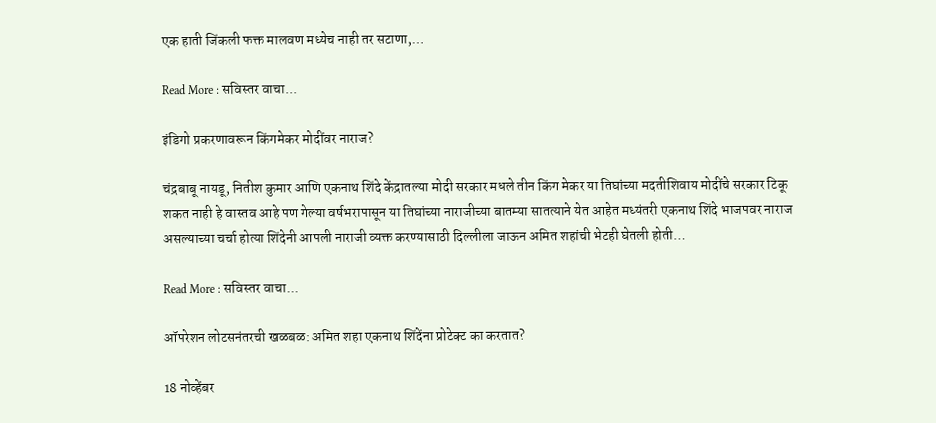एक हाती जिंकली फक्त मालवण मध्येच नाही तर सटाणा,…

Read More : सविस्तर वाचा...

इंडिगो प्रकरणावरून किंगमेकर मोदींवर नाराज?

चंद्रबाबू नायडू, नितीश कुमार आणि एकनाथ शिंदे केंद्रातल्या मोदी सरकार मधले तीन किंग मेकर या तिघांच्या मदतीशिवाय मोदींचे सरकार टिकू शकत नाही हे वास्तव आहे पण गेल्या वर्षभरापासून या तिघांच्या नाराजीच्या बातम्या सातत्याने येत आहेत मध्यंतरी एकनाथ शिंदे भाजपवर नाराज असल्याच्या चर्चा होत्या शिंदेनी आपली नाराजी व्यक्त करण्यासाठी दिल्लीला जाऊन अमित शहांची भेटही घेतली होती…

Read More : सविस्तर वाचा...

ऑपरेशन लोटसनंतरची खळबळ: अमित शहा एकनाथ शिंदेंना प्रोटेक्ट का करतात?

18 नोव्हेंबर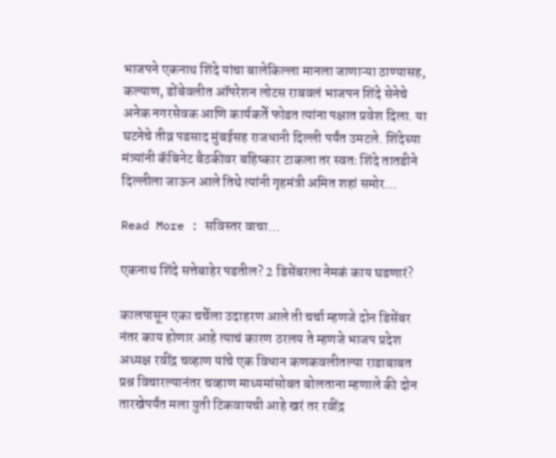भाजपने एकनाथ शिंदे यांचा बालेकिल्ला मानला जाणाऱ्या ठाण्यासह, कल्याण, डोंबेवलीत ऑपरेशन लोटस राबवलं भाजपन शिंदे सेनेचे अनेक नगरसेवक आणि कार्यकर्ते फोडत त्यांना पक्षात प्रवेश दिला. या घटनेचे तीव्र पडसाद मुंबईसह राजधानी दिल्ली पर्यंत उमटले. शिंदेच्या मंत्र्यांनी कॅबिनेट बैठकीवर बहिष्कार टाकला तर स्वतः शिंदे तातडीने दिल्लीला जाऊन आले तिथे त्यांनी गृहमंत्री अमित शहां समोर…

Read More : सविस्तर वाचा...

एकनाथ शिंदे सत्तेबाहेर पडतील? 2 डिसेंबरला नेमकं काय घडणारं?

कालपासून एका चर्चेला उदाहरण आले ती चर्चा म्हणजे दोन डिसेंबर नंतर काय होणार आहे त्याचं कारण ठरलय ते म्हणजे भाजप प्रदेश अध्यक्ष रवींद्र चव्हाण यांचे एक विधान कणकवलीतल्या राडाबाबत प्रश्न विचारल्यानंतर चव्हाण माध्यमांसोबत बोलताना म्हणाले की दोन तारखेपर्यंत मला युती टिकवायची आहे खरं तर रवींद्र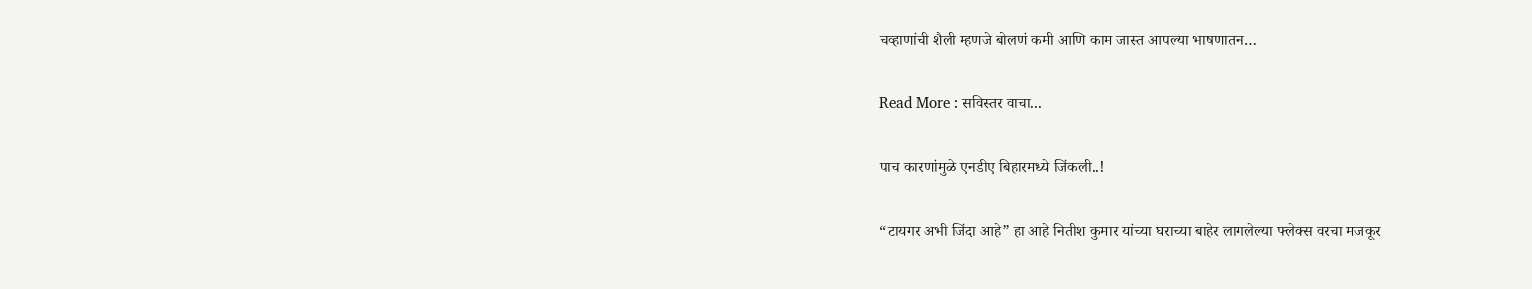चव्हाणांची शैली म्हणजे बोलणं कमी आणि काम जास्त आपल्या भाषणातन…

Read More : सविस्तर वाचा...

पाच कारणांमुळे एनडीए बिहारमध्ये जिंकली..!

“टायगर अभी जिंदा आहे” हा आहे नितीश कुमार यांच्या घराच्या बाहेर लागलेल्या फ्लेक्स वरचा मजकूर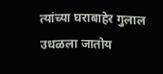त्यांच्या घराबाहेर गुलाल उधळला जातोय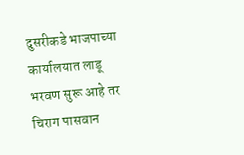दुसरीकडे भाजपाच्या कार्यालयात लाडू भरवण सुरू आहे तर चिराग पासवान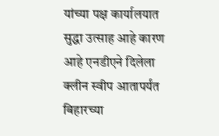यांच्या पक्ष कार्यालयात सुद्धा उत्साह आहे कारण आहे एनडीएने दिलेला क्लीन स्वीप आतापर्यंत बिहारच्या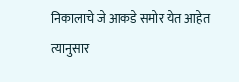निकालाचे जे आकडे समोर येत आहेत त्यानुसार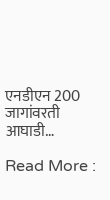एनडीएन 200 जागांवरती आघाडी…

Read More :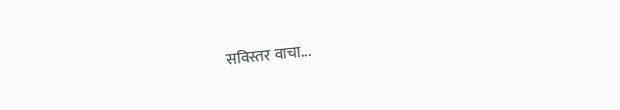सविस्तर वाचा...